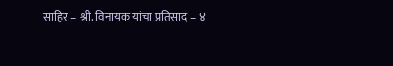साहिर – श्री. विनायक यांचा प्रतिसाद – ४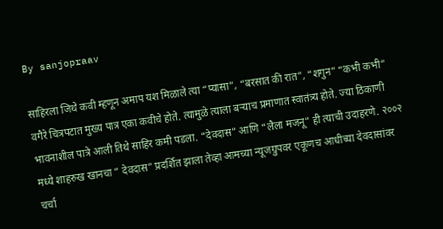By sanjopraav

साहिरला जिथे कवी म्हणून अमाप यश मिळाले त्या “प्यासा”, “बरसात की रात”, “शगुन” “कभी कभी” वगैरे चित्रपटात मुख्य पात्र एका कवीचे होते. त्यामुळे त्याला बऱ्याच प्रमाणात स्वातंत्र्य होते. ज्या ठिकाणी भावनाशील पात्रे आली तिथे साहिर कमी पडला. “देवदास” आणि “लैला मजनू” ही त्याची उदाहरणे. २००२ मध्ये शाहरुख खानचा ” देवदास” प्रदर्शित झाला तेव्हा आमच्या न्यूजग्रुपवर एकूणच आधीच्या देवदासांवर चर्चा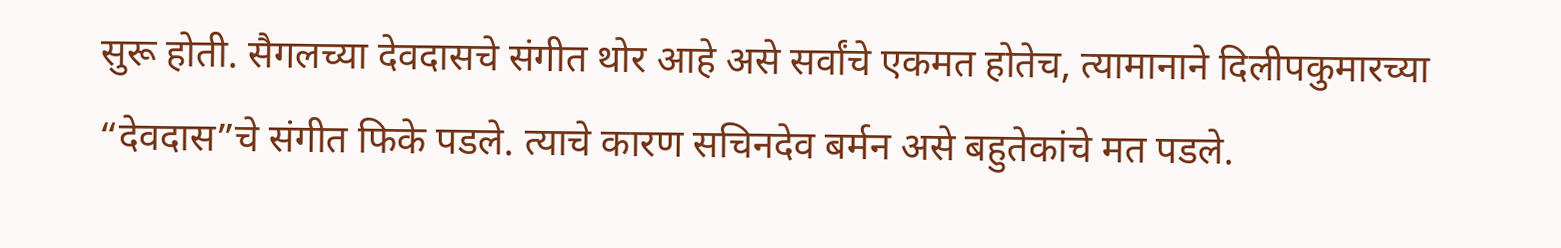सुरू होती. सैगलच्या देवदासचे संगीत थोर आहे असे सर्वांचे एकमत होतेच, त्यामानाने दिलीपकुमारच्या “देवदास”चे संगीत फिके पडले. त्याचे कारण सचिनदेव बर्मन असे बहुतेकांचे मत पडले.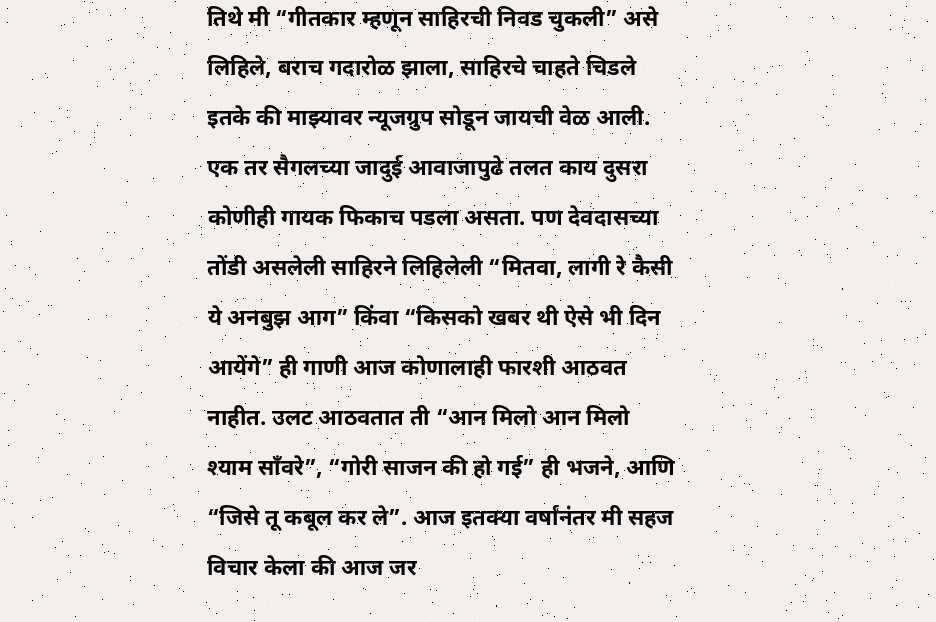तिथे मी “गीतकार म्हणून साहिरची निवड चुकली” असे लिहिले, बराच गदारोळ झाला, साहिरचे चाहते चिडले इतके की माझ्यावर न्यूजग्रुप सोडून जायची वेळ आली. एक तर सैगलच्या जादुई आवाजापुढे तलत काय दुसरा कोणीही गायक फिकाच पडला असता. पण देवदासच्या तोंडी असलेली साहिरने लिहिलेली “मितवा, लागी रे कैसी ये अनबुझ आग” किंवा “किसको खबर थी ऐसे भी दिन आयेंगे” ही गाणी आज कोणालाही फारशी आठवत नाहीत. उलट आठवतात ती “आन मिलो आन मिलो श्याम साँवरे”, “गोरी साजन की हो गई” ही भजने, आणि “जिसे तू कबूल कर ले”. आज इतक्या वर्षांनंतर मी सहज विचार केला की आज जर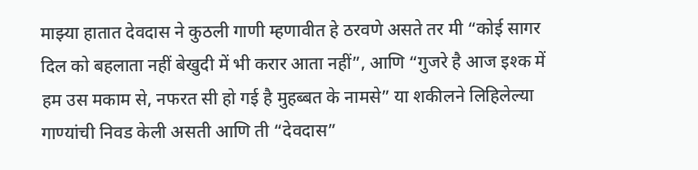माझ्या हातात देवदास ने कुठली गाणी म्हणावीत हे ठरवणे असते तर मी “कोई सागर दिल को बहलाता नहीं बेखुदी में भी करार आता नहीं”, आणि “गुजरे है आज इश्क में हम उस मकाम से, नफरत सी हो गई है मुहब्बत के नामसे” या शकीलने लिहिलेल्या गाण्यांची निवड केली असती आणि ती “देवदास”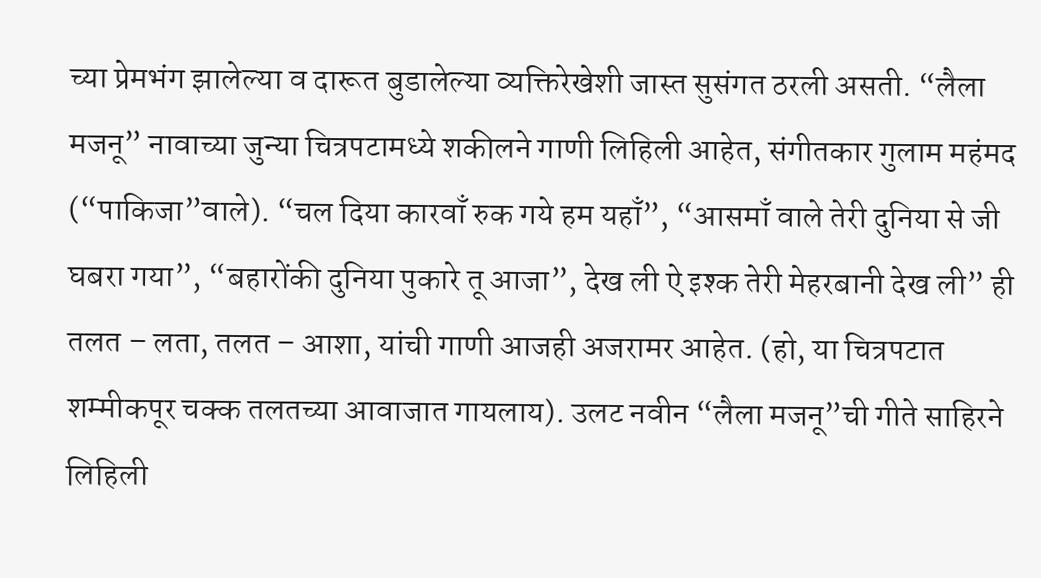च्या प्रेमभंग झालेल्या व दारूत बुडालेल्या व्यक्तिरेखेशी जास्त सुसंगत ठरली असती. “लैला मजनू” नावाच्या जुन्या चित्रपटामध्ये शकीलने गाणी लिहिली आहेत, संगीतकार गुलाम महंमद (“पाकिजा”वाले). “चल दिया कारवाँ रुक गये हम यहाँ”, “आसमाँ वाले तेरी दुनिया से जी घबरा गया”, “बहारोंकी दुनिया पुकारे तू आजा”, देख ली ऐ इश्क तेरी मेहरबानी देख ली” ही तलत – लता, तलत – आशा, यांची गाणी आजही अजरामर आहेत. (हो, या चित्रपटात शम्मीकपूर चक्क तलतच्या आवाजात गायलाय). उलट नवीन “लैला मजनू”ची गीते साहिरने लिहिली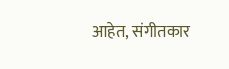आहेत, संगीतकार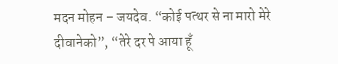मदन मोहन – जयदेव. “कोई पत्थर से ना मारो मेरे दीवानेको”, “तेरे दर पे आया हूँ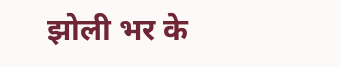झोली भर के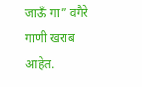जाऊँ गा” वगैरे गाणी खराब आहेत.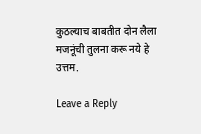कुठल्याच बाबतीत दोन लैला मजनूंची तुलना करू नये हे उत्तम.

Leave a Reply